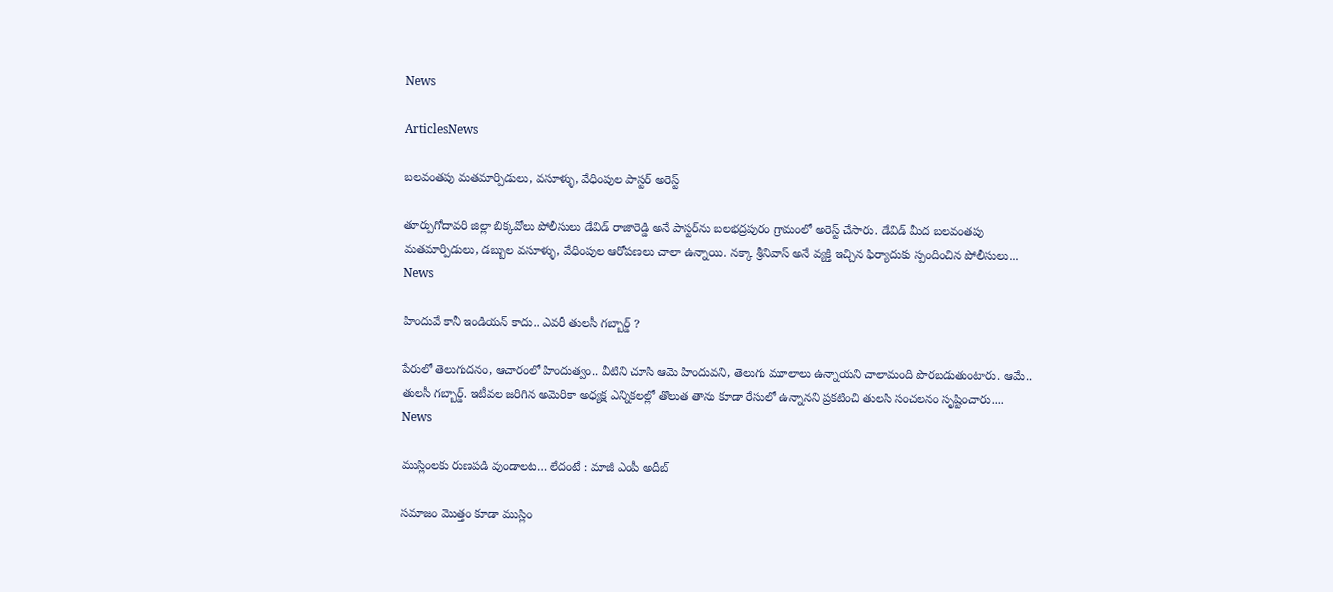News

ArticlesNews

బలవంతపు మతమార్పిడులు, వసూళ్ళు, వేధింపుల పాస్టర్ అరెస్ట్

తూర్పుగోదావరి జిల్లా బిక్కవోలు పోలీసులు డేవిడ్ రాజారెడ్డి అనే పాస్టర్‌ను బలభద్రపురం గ్రామంలో అరెస్ట్ చేసారు. డేవిడ్ మీద బలవంతపు మతమార్పిడులు, డబ్బుల వసూళ్ళు, వేధింపుల ఆరోపణలు చాలా ఉన్నాయి. నక్కా శ్రీనివాస్ అనే వ్యక్తి ఇచ్చిన ఫిర్యాదుకు స్పందించిన పోలీసులు...
News

హిందువే కానీ ఇండియన్ కాదు.. ఎవరీ తులసీ గబ్బార్డ్ ?

పేరులో తెలుగుదనం, ఆచారంలో హిందుత్వం.. వీటిని చూసి ఆమె హిందువని, తెలుగు మూలాలు ఉన్నాయని చాలామంది పొరబడుతుంటారు. ఆమే.. తులసీ గబ్బార్డ్. ఇటీవల జరిగిన అమెరికా అధ్యక్ష ఎన్నికలల్లో తొలుత తాను కూడా రేసులో ఉన్నానని ప్రకటించి తులసి సంచలనం సృష్టించారు....
News

ముస్లింలకు రుణపడి వుండాలట… లేదంటే : మాజీ ఎంపీ అదీబ్

సమాజం మొత్తం కూడా ముస్లిం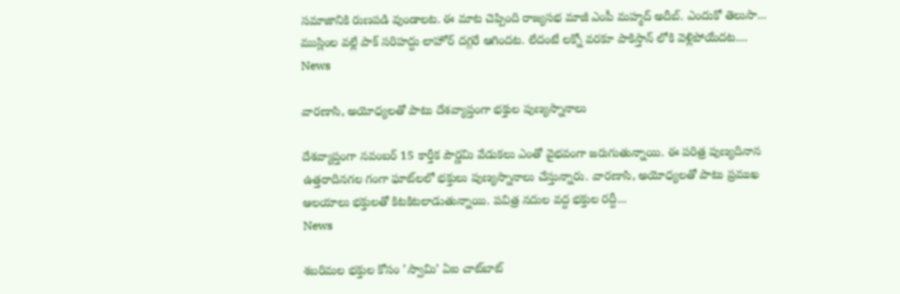సమాజానికి రుణపడి వుండాలట. ఈ మాట చెప్పింది రాజ్యసభ మాజీ ఎంపీ మహ్మద్ అదీబ్. ఎందుకో తెలుసా... ముస్లింల వల్లే పాక్ సరిహద్దు లాహోర్ దగ్గరే ఆగిందట. లేదంటే లక్నో వరకూ పాకిస్తాన్ లోకి వెళ్లిపోయేదట....
News

వారణాసి, అయోధ్యలతో పాటు దేశవ్యాప్తంగా భక్తుల పుణ్యస్నానాలు

దేశవ్యాప్తంగా నవంబర్‌ 15 కార్తీక పౌర్ణమి వేడుకలు ఎంతో వైభవంగా జరుగుతున్నాయి. ఈ పరిత్ర పుణ్యదినాన ఉత్తరాదినగల గంగా ఘాట్‌లలో భక్తులు పుణ్యస్నానాలు చేస్తున్నారు. వారణాసి, అయోధ్యలతో పాటు ప్రముఖ ఆలయాలు భక్తులతో కిటకిటలాడుతున్నాయి. పవిత్ర నదుల వద్ద భక్తుల రద్దీ...
News

శబరిమల భక్తుల కోసం ’స్వామి’ ఏఐ చాట్‌బాట్‌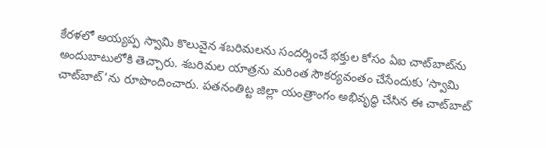కేరళలో అయ్యప్ప స్వామి కొలువైన శబరిమలను సందర్శించే భక్తుల కోసం ఏఐ చాట్‌బాట్‌ను అందుబాటులోకి తెచ్చారు. శబరిమల యాత్రను మరింత సౌకర్యవంతం చేసేందుకు ‘స్వామి చాట్‌బాట్’ను రూపొందించారు. పతనంతిట్ట జిల్లా యంత్రాంగం అభివృద్ధి చేసిన ఈ చాట్‌బాట్‌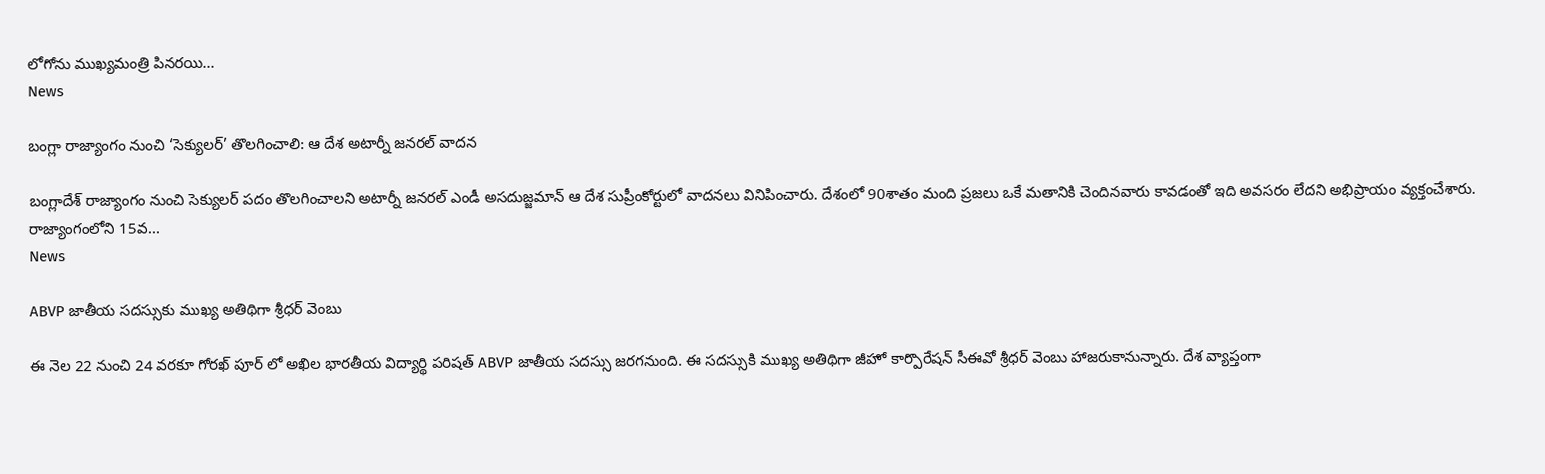లోగోను ముఖ్యమంత్రి పినరయి...
News

బంగ్లా రాజ్యాంగం నుంచి ‘సెక్యులర్‌’ తొలగించాలి: ఆ దేశ అటార్నీ జనరల్‌ వాదన

బంగ్లాదేశ్‌ రాజ్యాంగం నుంచి సెక్యులర్‌ పదం తొలగించాలని అటార్నీ జనరల్‌ ఎండీ అసదుజ్జమాన్‌ ఆ దేశ సుప్రీంకోర్టులో వాదనలు వినిపించారు. దేశంలో 90శాతం మంది ప్రజలు ఒకే మతానికి చెందినవారు కావడంతో ఇది అవసరం లేదని అభిప్రాయం వ్యక్తంచేశారు. రాజ్యాంగంలోని 15వ...
News

ABVP జాతీయ సదస్సుకు ముఖ్య అతిథిగా శ్రీధర్ వెంబు

ఈ నెల 22 నుంచి 24 వరకూ గోరఖ్ పూర్ లో అఖిల భారతీయ విద్యార్థి పరిషత్ ABVP జాతీయ సదస్సు జరగనుంది. ఈ సదస్సుకి ముఖ్య అతిథిగా జీహో కార్పొరేషన్ సీఈవో శ్రీధర్ వెంబు హాజరుకానున్నారు. దేశ వ్యాప్తంగా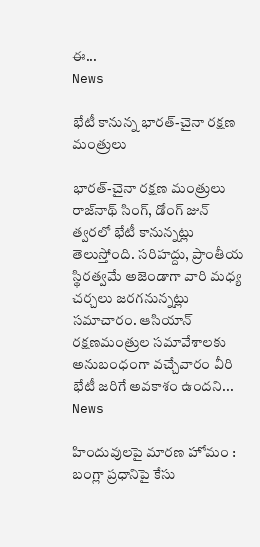ఈ...
News

భేటీ కానున్న భారత్‌-చైనా రక్షణ మంత్రులు

భారత్‌-చైనా రక్షణ మంత్రులు రాజ్‌నాథ్‌ సింగ్, డోంగ్‌ జున్‌ త్వరలో భేటీ కానున్నట్లు తెలుస్తోంది. సరిహద్దు, ప్రాంతీయ స్థిరత్వమే అజెండాగా వారి మధ్య చర్చలు జరగనున్నట్లు సమాచారం. ఆసియాన్ రక్షణమంత్రుల సమావేశాలకు అనుబంధంగా వచ్చేవారం వీరి భేటీ జరిగే అవకాశం ఉందని...
News

హిందువులపై మారణ హోమం : బంగ్లా ప్రధానిపై కేసు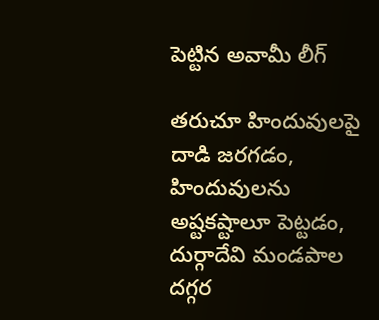పెట్టిన అవామీ లీగ్

తరుచూ హిందువులపై దాడి జరగడం, హిందువులను అష్టకష్టాలూ పెట్టడం, దుర్గాదేవి మండపాల దగ్గర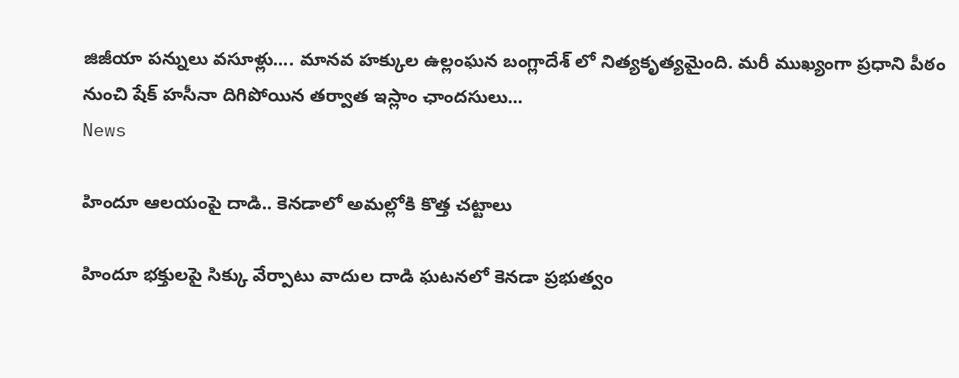జిజీయా పన్నులు వసూళ్లు.... మానవ హక్కుల ఉల్లంఘన బంగ్లాదేశ్ లో నిత్యకృత్యమైంది. మరీ ముఖ్యంగా ప్రధాని పీఠం నుంచి షేక్ హసీనా దిగిపోయిన తర్వాత ఇస్లాం ఛాందసులు...
News

హిందూ ఆలయంపై దాడి.. కెనడాలో అమల్లోకి కొత్త చట్టాలు

హిందూ భక్తులపై సిక్కు వేర్పాటు వాదుల దాడి ఘటనలో కెనడా ప్రభుత్వం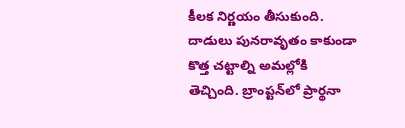కీలక నిర్ణయం తీసుకుంది. దాడులు పునరావృతం కాకుండా కొత్త చట్టాల్ని అమల్లోకి తెచ్చింది. బ్రాంప్టన్‌లో ప్రార్థనా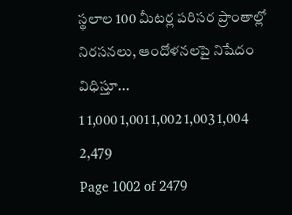స్థలాల 100 మీటర్ల పరిసర ప్రాంతాల్లో నిరసనలు, ఆందోళనలపై నిషేదం విధిస్తూ...
1 1,000 1,001 1,002 1,003 1,004 2,479
Page 1002 of 2479